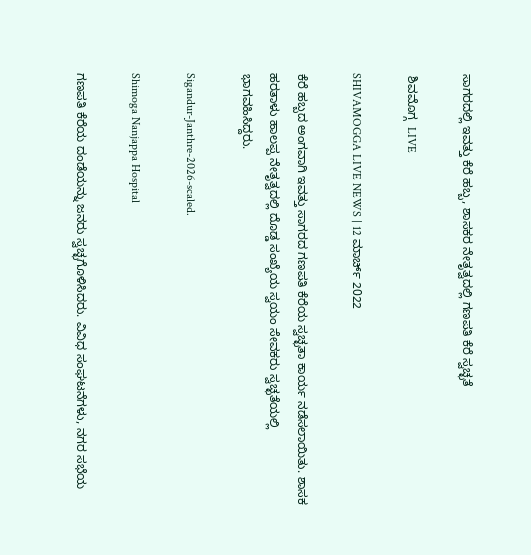ಸಾಗರದಲ್ಲಿ ಇವತ್ತು ಕೆರೆ ಹಬ್ಬ, ಶಾಸಕರ ನೇತೃತ್ವದಲ್ಲಿ ಗಣಪತಿ ಕೆರೆ ಸ್ವಚ್ಛತೆ

 ಶಿವಮೊಗ್ಗ  LIVE

SHIVAMOGGA LIVE NEWS | 12 ಮಾರ್ಚ್ 2022

ಕೆರೆ ಹಬ್ಬದ ಅಂಗವಾಗಿ ಇವತ್ತು ಸಾಗರದ ಗಣಪತಿ ಕೆರೆಯ ಸ್ವಚ್ಛತಾ ಕಾರ್ಯ ನಡೆಸಲಾಯಿತು. ಶಾಸಕ ಹರತಾಳು ಹಾಲಪ್ಪ ನೇತೃತ್ವದಲ್ಲಿ ದೊಡ್ಡ ಸಂಖ್ಯೆಯ ಸ್ವಯಂ ಸೇವಕರು ಸ್ವಚ್ಛತೆಯಲ್ಲಿ ಭಾಗವಹಿಸಿದ್ದರು.

Sigandur-Janthre-2026-scaled.

Shimoga Nanjappa Hospital

ಗಣಪತಿ ಕೆರೆಯ ದಂಡೆಯನ್ನು ಜನರು ಸ್ವಚ್ಛಗೊಳಿಸಿದರು. ವಿವಿಧ ಸಂಘಟನೆಗಳು, ನಗರ ಸಭೆಯ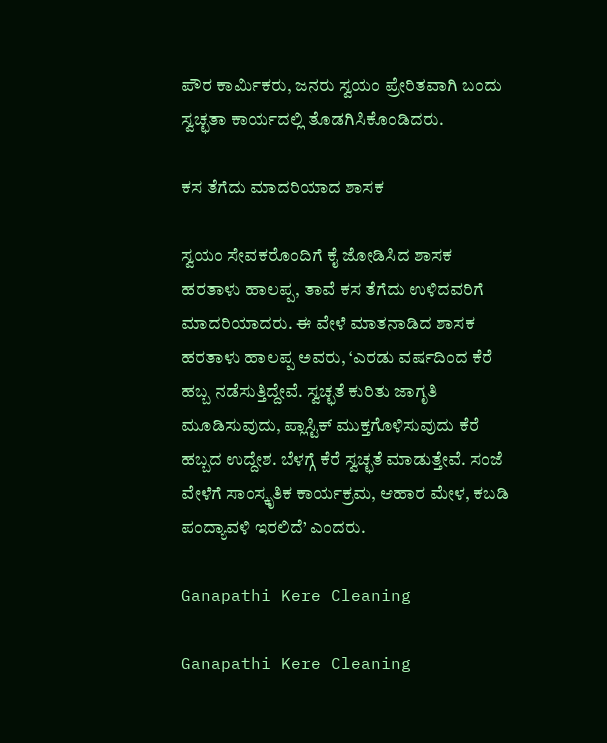ಪೌರ ಕಾರ್ಮಿಕರು, ಜನರು ಸ್ವಯಂ ಪ್ರೇರಿತವಾಗಿ ಬಂದು ಸ್ವಚ್ಛತಾ ಕಾರ್ಯದಲ್ಲಿ ತೊಡಗಿಸಿಕೊಂಡಿದರು.

ಕಸ ತೆಗೆದು ಮಾದರಿಯಾದ ಶಾಸಕ

ಸ್ವಯಂ ಸೇವಕರೊಂದಿಗೆ ಕೈ ಜೋಡಿಸಿದ ಶಾಸಕ ಹರತಾಳು ಹಾಲಪ್ಪ, ತಾವೆ ಕಸ ತೆಗೆದು ಉಳಿದವರಿಗೆ ಮಾದರಿಯಾದರು. ಈ ವೇಳೆ ಮಾತನಾಡಿದ ಶಾಸಕ  ಹರತಾಳು ಹಾಲಪ್ಪ ಅವರು, ‘ಎರಡು ವರ್ಷದಿಂದ ಕೆರೆ ಹಬ್ಬ ನಡೆಸುತ್ತಿದ್ದೇವೆ. ಸ್ವಚ್ಛತೆ ಕುರಿತು ಜಾಗೃತಿ ಮೂಡಿಸುವುದು, ಪ್ಲಾಸ್ಟಿಕ್ ಮುಕ್ತಗೊಳಿಸುವುದು ಕೆರೆ ಹಬ್ಬದ ಉದ್ದೇಶ. ಬೆಳಗ್ಗೆ ಕೆರೆ ಸ್ವಚ್ಛತೆ ಮಾಡುತ್ತೇವೆ. ಸಂಜೆ ವೇಳೆಗೆ ಸಾಂಸ್ಕೃತಿಕ ಕಾರ್ಯಕ್ರಮ, ಆಹಾರ ಮೇಳ, ಕಬಡಿ ಪಂದ್ಯಾವಳಿ ಇರಲಿದೆ’ ಎಂದರು.

Ganapathi Kere Cleaning

Ganapathi Kere Cleaning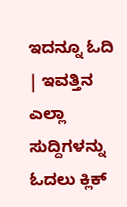ಇದನ್ನೂ ಓದಿ | ಇವತ್ತಿನ ಎಲ್ಲಾ ಸುದ್ದಿಗಳನ್ನು ಓದಲು ಕ್ಲಿಕ್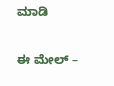ಮಾಡಿ

ಈ ಮೇಲ್ –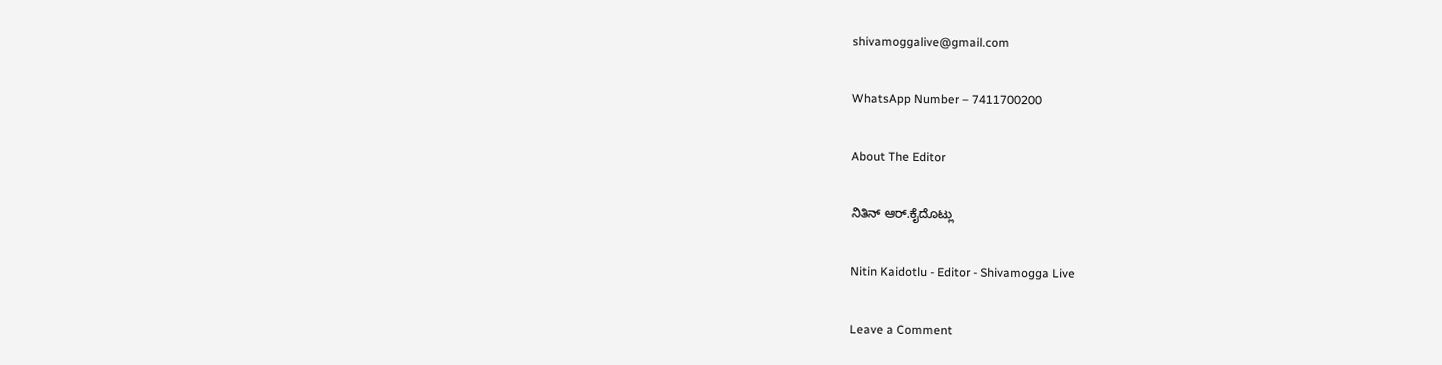shivamoggalive@gmail.com

WhatsApp Number – 7411700200

About The Editor

ನಿತಿನ್‌ ಆರ್‌.ಕೈದೊಟ್ಲು

Nitin Kaidotlu - Editor - Shivamogga Live

Leave a Comment